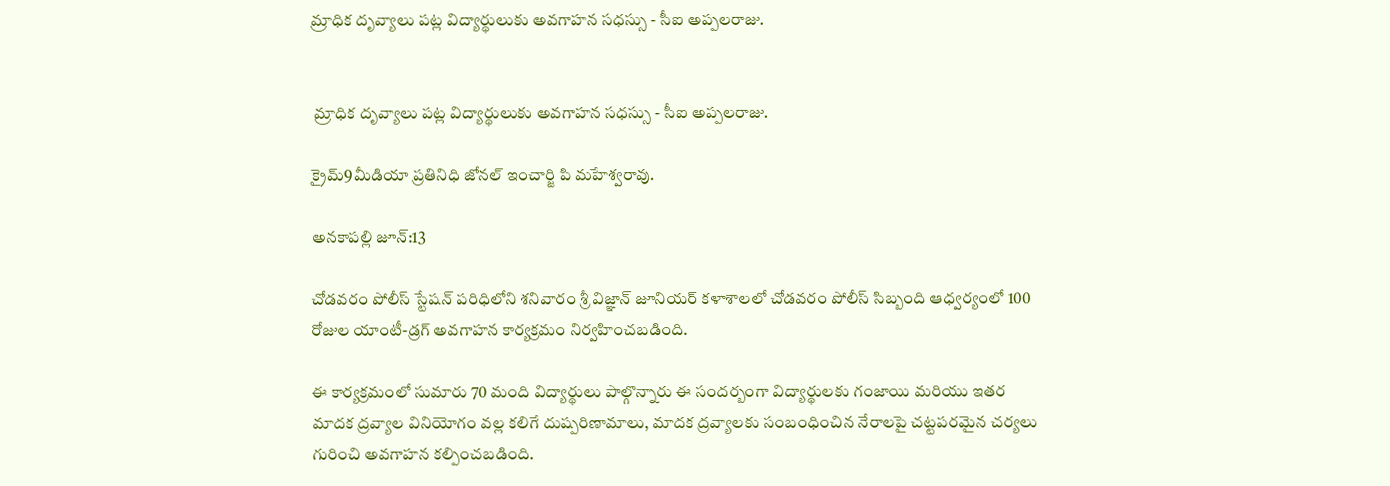మ్రాధిక దృవ్యాలు పట్ల విద్యార్థులుకు అవగాహన సధస్సు - సీఐ అప్పలరాజు.


 మ్రాధిక దృవ్యాలు పట్ల విద్యార్థులుకు అవగాహన సధస్సు - సీఐ అప్పలరాజు.

క్రైమ్9మీడియా ప్రతినిధి జోనల్ ఇంచార్జి పి మహేశ్వరావు.

అనకాపల్లి జూన్:13

చోడవరం పోలీస్ స్టేషన్ పరిధిలోని శనివారం శ్రీ విజ్ఞాన్ జూనియర్ కళాశాలలో చోడవరం పోలీస్ సిబ్బంది ఆధ్వర్యంలో 100 రోజుల యాంటీ-డ్రగ్ అవగాహన కార్యక్రమం నిర్వహించబడింది.

ఈ కార్యక్రమంలో సుమారు 70 మంది విద్యార్థులు పాల్గొన్నారు ఈ సందర్బంగా విద్యార్థులకు గంజాయి మరియు ఇతర మాదక ద్రవ్యాల వినియోగం వల్ల కలిగే దుష్పరిణామాలు, మాదక ద్రవ్యాలకు సంబంధించిన నేరాలపై చట్టపరమైన చర్యలు గురించి అవగాహన కల్పించబడింది.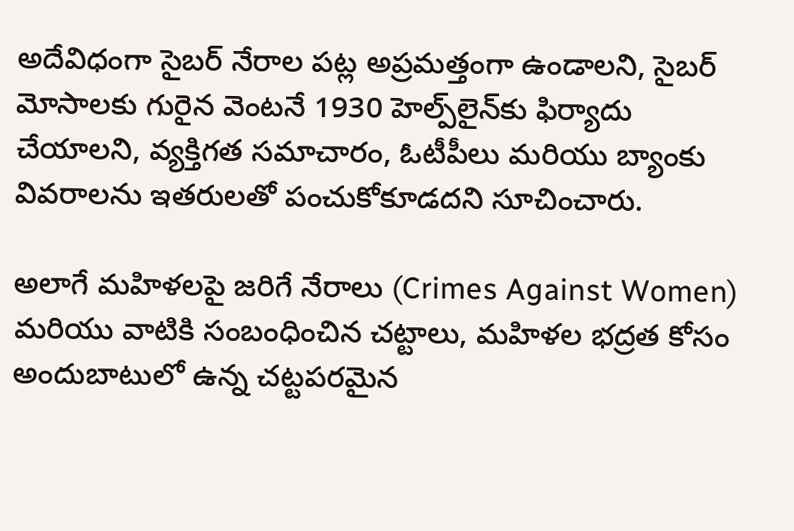అదేవిధంగా సైబర్ నేరాల పట్ల అప్రమత్తంగా ఉండాలని, సైబర్ మోసాలకు గురైన వెంటనే 1930 హెల్ప్‌లైన్‌కు ఫిర్యాదు చేయాలని, వ్యక్తిగత సమాచారం, ఓటీపీలు మరియు బ్యాంకు వివరాలను ఇతరులతో పంచుకోకూడదని సూచించారు.

అలాగే మహిళలపై జరిగే నేరాలు (Crimes Against Women) మరియు వాటికి సంబంధించిన చట్టాలు, మహిళల భద్రత కోసం అందుబాటులో ఉన్న చట్టపరమైన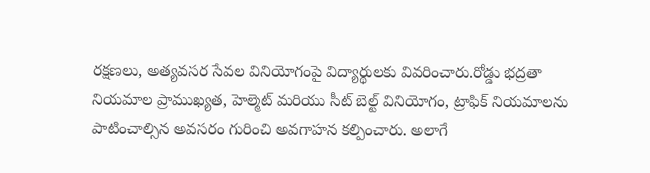రక్షణలు, అత్యవసర సేవల వినియోగంపై విద్యార్థులకు వివరించారు.రోడ్డు భద్రతా నియమాల ప్రాముఖ్యత, హెల్మెట్ మరియు సీట్ బెల్ట్ వినియోగం, ట్రాఫిక్ నియమాలను పాటించాల్సిన అవసరం గురించి అవగాహన కల్పించారు. అలాగే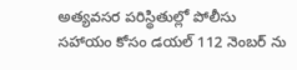అత్యవసర పరిస్థితుల్లో పోలీసు సహాయం కోసం డయల్ 112 నెంబర్ ను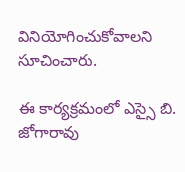వినియోగించుకోవాలని సూచించారు.

ఈ కార్యక్రమంలో ఎస్సై బి. జోగారావు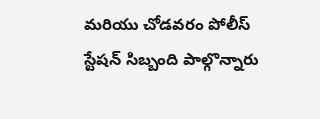మరియు చోడవరం పోలీస్ స్టేషన్ సిబ్బంది పాల్గొన్నారు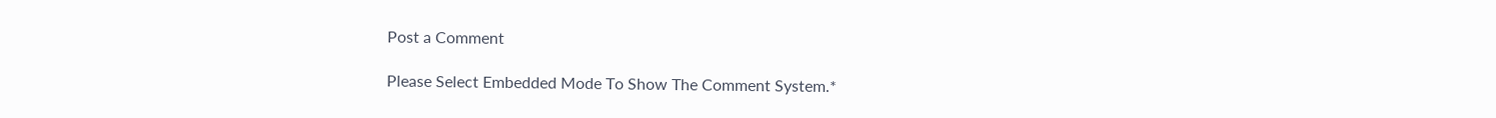Post a Comment

Please Select Embedded Mode To Show The Comment System.*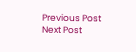Previous Post Next Post